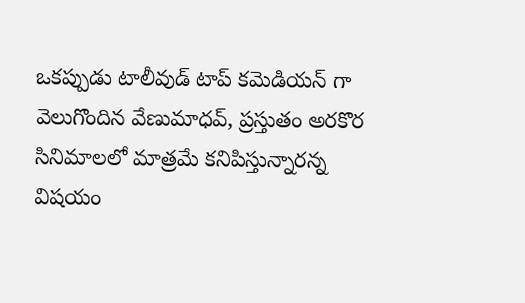ఒకప్పుడు టాలీవుడ్ టాప్ కమెడియన్ గా వెలుగొందిన వేణుమాధవ్, ప్రస్తుతం అరకొర సినిమాలలో మాత్రమే కనిపిస్తున్నారన్న విషయం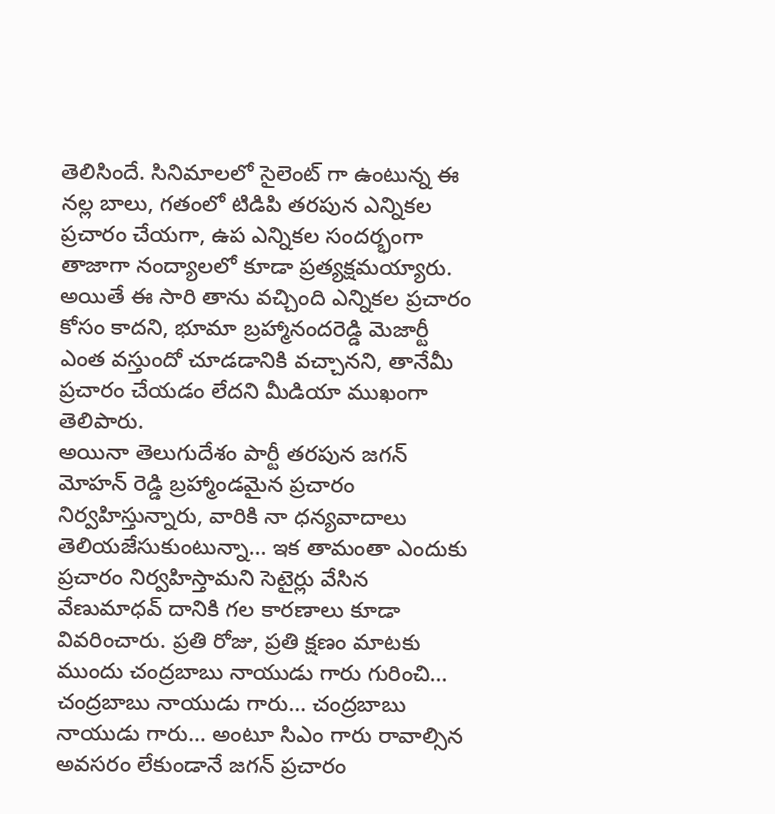తెలిసిందే. సినిమాలలో సైలెంట్ గా ఉంటున్న ఈ నల్ల బాలు, గతంలో టిడిపి తరపున ఎన్నికల ప్రచారం చేయగా, ఉప ఎన్నికల సందర్భంగా తాజాగా నంద్యాలలో కూడా ప్రత్యక్షమయ్యారు. అయితే ఈ సారి తాను వచ్చింది ఎన్నికల ప్రచారం కోసం కాదని, భూమా బ్రహ్మానందరెడ్డి మెజార్టీ ఎంత వస్తుందో చూడడానికి వచ్చానని, తానేమీ ప్రచారం చేయడం లేదని మీడియా ముఖంగా తెలిపారు.
అయినా తెలుగుదేశం పార్టీ తరపున జగన్ మోహన్ రెడ్డి బ్రహ్మాండమైన ప్రచారం నిర్వహిస్తున్నారు, వారికి నా ధన్యవాదాలు తెలియజేసుకుంటున్నా… ఇక తామంతా ఎందుకు ప్రచారం నిర్వహిస్తామని సెటైర్లు వేసిన వేణుమాధవ్ దానికి గల కారణాలు కూడా వివరించారు. ప్రతి రోజు, ప్రతి క్షణం మాటకు ముందు చంద్రబాబు నాయుడు గారు గురించి… చంద్రబాబు నాయుడు గారు… చంద్రబాబు నాయుడు గారు… అంటూ సిఎం గారు రావాల్సిన అవసరం లేకుండానే జగన్ ప్రచారం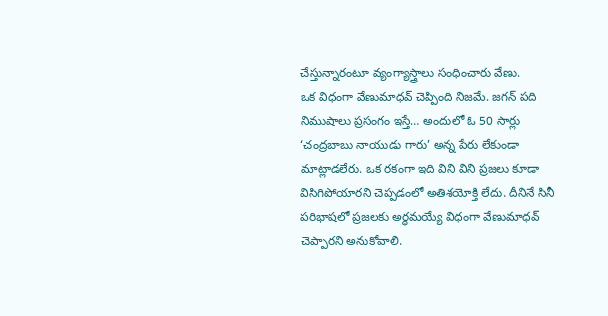చేస్తున్నారంటూ వ్యంగ్యాస్త్రాలు సంధించారు వేణు.
ఒక విధంగా వేణుమాధవ్ చెప్పింది నిజమే. జగన్ పది నిముషాలు ప్రసంగం ఇస్తే… అందులో ఓ 50 సార్లు ‘చంద్రబాబు నాయుడు గారు’ అన్న పేరు లేకుండా మాట్లాడలేరు. ఒక రకంగా ఇది విని విని ప్రజలు కూడా విసిగిపోయారని చెప్పడంలో అతిశయోక్తి లేదు. దీనినే సినీ పరిభాషలో ప్రజలకు అర్ధమయ్యే విధంగా వేణుమాధవ్ చెప్పారని అనుకోవాలి.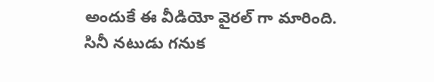అందుకే ఈ వీడియో వైరల్ గా మారింది. సినీ నటుడు గనుక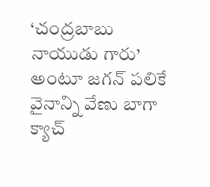‘చంద్రబాబు నాయుడు గారు’ అంటూ జగన్ పలికే వైనాన్ని వేణు బాగా క్యాచ్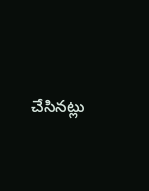చేసినట్లు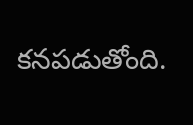కనపడుతోంది.